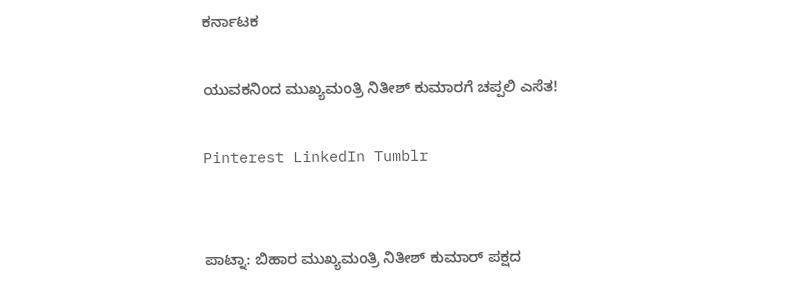ಕರ್ನಾಟಕ

ಯುವಕನಿಂದ ಮುಖ್ಯಮಂತ್ರಿ ನಿತೀಶ್ ಕುಮಾರಗೆ ಚಪ್ಪಲಿ ಎಸೆತ!

Pinterest LinkedIn Tumblr


ಪಾಟ್ನಾ: ಬಿಹಾರ ಮುಖ್ಯಮಂತ್ರಿ ನಿತೀಶ್ ಕುಮಾರ್ ಪಕ್ಷದ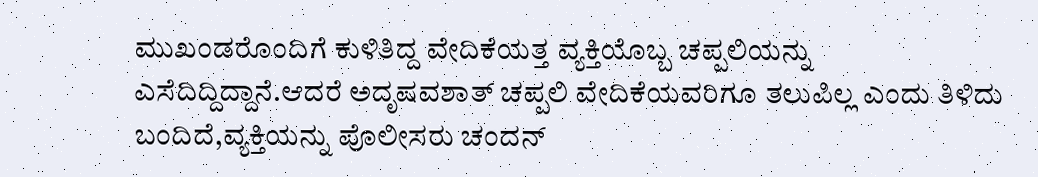ಮುಖಂಡರೊಂದಿಗೆ ಕುಳಿತಿದ್ದ ವೇದಿಕೆಯತ್ತ ವ್ಯಕ್ತಿಯೊಬ್ಬ ಚಪ್ಪಲಿಯನ್ನು ಎಸೆದಿದ್ದಿದ್ದಾನೆ.ಆದರೆ ಅದೃಷವಶಾತ್ ಚಪ್ಪಲಿ ವೇದಿಕೆಯವರಿಗೂ ತಲುಪಿಲ್ಲ ಎಂದು ತಿಳಿದು ಬಂದಿದೆ,ವ್ಯಕ್ತಿಯನ್ನು ಪೊಲೀಸರು ಚಂದನ್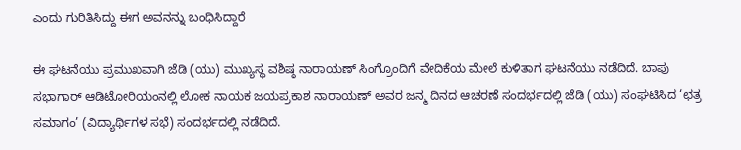ಎಂದು ಗುರಿತಿಸಿದ್ದು ಈಗ ಅವನನ್ನು ಬಂಧಿಸಿದ್ದಾರೆ

ಈ ಘಟನೆಯು ಪ್ರಮುಖವಾಗಿ ಜೆಡಿ (ಯು) ಮುಖ್ಯಸ್ಥ ವಶಿಷ್ಠ ನಾರಾಯಣ್ ಸಿಂಗ್ರೊಂದಿಗೆ ವೇದಿಕೆಯ ಮೇಲೆ ಕುಳಿತಾಗ ಘಟನೆಯು ನಡೆದಿದೆ. ಬಾಪು ಸಭಾಗಾರ್ ಆಡಿಟೋರಿಯಂನಲ್ಲಿ ಲೋಕ ನಾಯಕ ಜಯಪ್ರಕಾಶ ನಾರಾಯಣ್ ಅವರ ಜನ್ಮ ದಿನದ ಆಚರಣೆ ಸಂದರ್ಭದಲ್ಲಿ ಜೆಡಿ (ಯು) ಸಂಘಟಿಸಿದ ‘ಛತ್ರ ಸಮಾಗಂ’ (ವಿದ್ಯಾರ್ಥಿಗಳ ಸಭೆ) ಸಂದರ್ಭದಲ್ಲಿ ನಡೆದಿದೆ.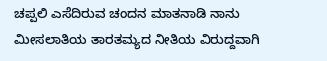ಚಪ್ಪಲಿ ಎಸೆದಿರುವ ಚಂದನ ಮಾತನಾಡಿ ನಾನು ಮೀಸಲಾತಿಯ ತಾರತಮ್ಯದ ನೀತಿಯ ವಿರುದ್ದವಾಗಿ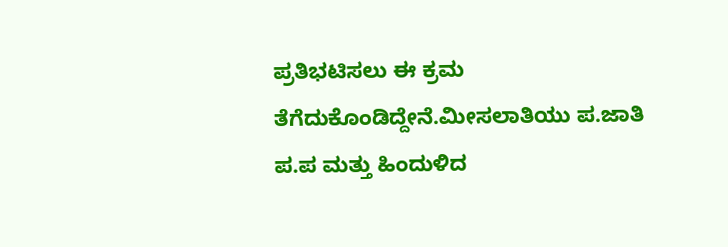ಪ್ರತಿಭಟಿಸಲು ಈ ಕ್ರಮ ತೆಗೆದುಕೊಂಡಿದ್ದೇನೆ.ಮೀಸಲಾತಿಯು ಪ.ಜಾತಿ ಪ.ಪ ಮತ್ತು ಹಿಂದುಳಿದ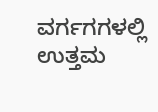ವರ್ಗಗಗಳಲ್ಲಿ ಉತ್ತಮ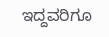ಇದ್ದವರಿಗೂ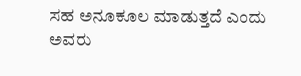ಸಹ ಅನೂಕೂಲ ಮಾಡುತ್ತದೆ ಎಂದು ಅವರು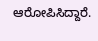ಆರೋಪಿಸಿದ್ದಾರೆ.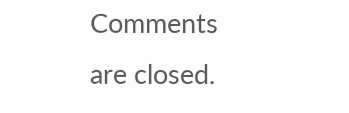Comments are closed.